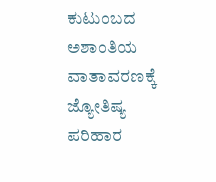ಕುಟುಂಬದ ಅಶಾಂತಿಯ ವಾತಾವರಣಕ್ಕೆ ಜ್ಯೋತಿಷ್ಯ ಪರಿಹಾರ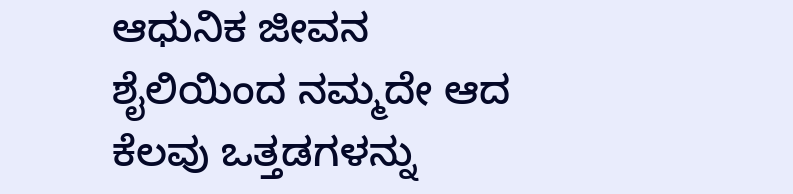ಆಧುನಿಕ ಜೀವನ ಶೈಲಿಯಿಂದ ನಮ್ಮದೇ ಆದ ಕೆಲವು ಒತ್ತಡಗಳನ್ನು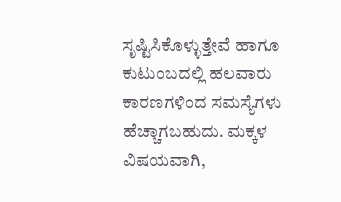ಸೃಷ್ಟಿಸಿಕೊಳ್ಳುತ್ತೇವೆ ಹಾಗೂ ಕುಟುಂಬದಲ್ಲಿ ಹಲವಾರು ಕಾರಣಗಳಿಂದ ಸಮಸ್ಯೆಗಳು ಹೆಚ್ಚಾಗಬಹುದು. ಮಕ್ಕಳ ವಿಷಯವಾಗಿ,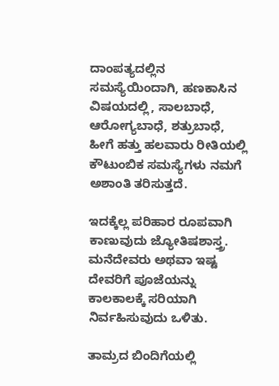ದಾಂಪತ್ಯದಲ್ಲಿನ ಸಮಸ್ಯೆಯಿಂದಾಗಿ, ಹಣಕಾಸಿನ ವಿಷಯದಲ್ಲಿ, ಸಾಲಬಾಧೆ, ಆರೋಗ್ಯಬಾಧೆ, ಶತ್ರುಬಾಧೆ, ಹೀಗೆ ಹತ್ತು ಹಲವಾರು ರೀತಿಯಲ್ಲಿ ಕೌಟುಂಬಿಕ ಸಮಸ್ಯೆಗಳು ನಮಗೆ ಅಶಾಂತಿ ತರಿಸುತ್ತದೆ.

ಇದಕ್ಕೆಲ್ಲ ಪರಿಹಾರ ರೂಪವಾಗಿ ಕಾಣುವುದು ಜ್ಯೋತಿಷಶಾಸ್ತ್ರ. ಮನೆದೇವರು ಅಥವಾ ಇಷ್ಟ ದೇವರಿಗೆ ಪೂಜೆಯನ್ನು ಕಾಲಕಾಲಕ್ಕೆ ಸರಿಯಾಗಿ ನಿರ್ವಹಿಸುವುದು ಒಳಿತು.

ತಾಮ್ರದ ಬಿಂದಿಗೆಯಲ್ಲಿ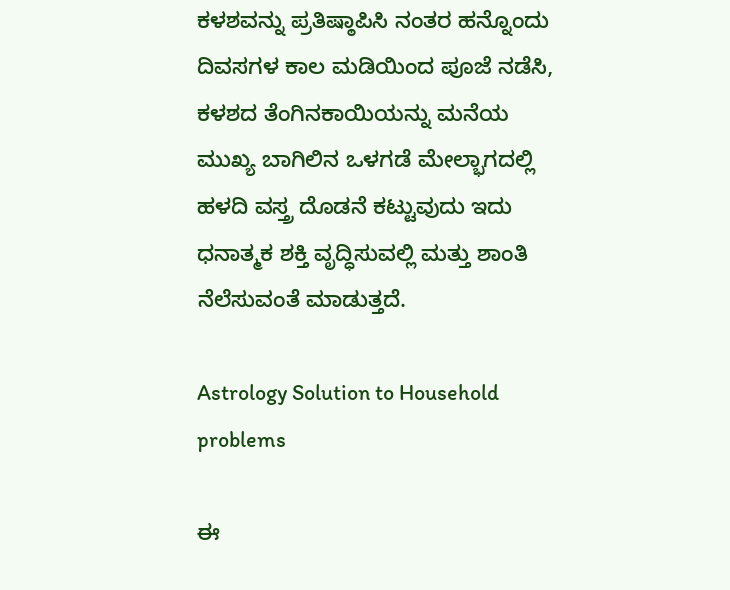ಕಳಶವನ್ನು ಪ್ರತಿಷ್ಠಾಪಿಸಿ ನಂತರ ಹನ್ನೊಂದು ದಿವಸಗಳ ಕಾಲ ಮಡಿಯಿಂದ ಪೂಜೆ ನಡೆಸಿ, ಕಳಶದ ತೆಂಗಿನಕಾಯಿಯನ್ನು ಮನೆಯ ಮುಖ್ಯ ಬಾಗಿಲಿನ ಒಳಗಡೆ ಮೇಲ್ಭಾಗದಲ್ಲಿ ಹಳದಿ ವಸ್ತ್ರ ದೊಡನೆ ಕಟ್ಟುವುದು ಇದು ಧನಾತ್ಮಕ ಶಕ್ತಿ ವೃದ್ಧಿಸುವಲ್ಲಿ ಮತ್ತು ಶಾಂತಿ ನೆಲೆಸುವಂತೆ ಮಾಡುತ್ತದೆ.

Astrology Solution to Household problems

ಈ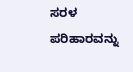ಸರಳ ಪರಿಹಾರವನ್ನು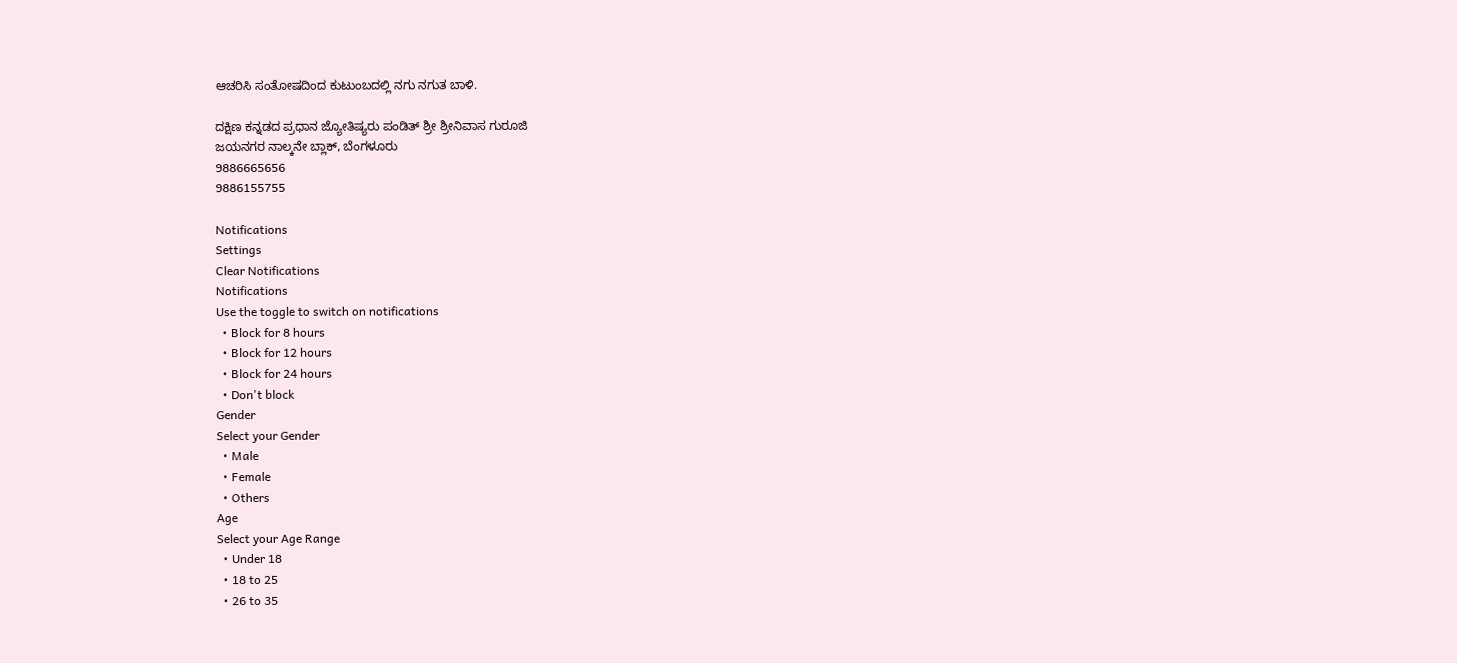ಆಚರಿಸಿ ಸಂತೋಷದಿಂದ ಕುಟುಂಬದಲ್ಲಿ ನಗು ನಗುತ ಬಾಳಿ.

ದಕ್ಷಿಣ ಕನ್ನಡದ ಪ್ರಧಾನ ಜ್ಯೋತಿಷ್ಯರು ಪಂಡಿತ್ ಶ್ರೀ ಶ್ರೀನಿವಾಸ ಗುರೂಜಿ
ಜಯನಗರ ನಾಲ್ಕನೇ ಬ್ಲಾಕ್, ಬೆಂಗಳೂರು
9886665656
9886155755

Notifications
Settings
Clear Notifications
Notifications
Use the toggle to switch on notifications
  • Block for 8 hours
  • Block for 12 hours
  • Block for 24 hours
  • Don't block
Gender
Select your Gender
  • Male
  • Female
  • Others
Age
Select your Age Range
  • Under 18
  • 18 to 25
  • 26 to 35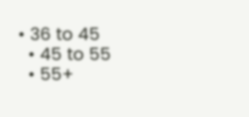• 36 to 45
  • 45 to 55
  • 55+